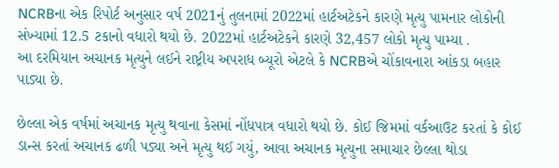NCRBના એક રિપોર્ટ અનુસાર વર્ષ 2021નું તુલનામાં 2022માં હાર્ટઅટેકને કારણે મૃત્યુ પામનાર લોકોની સંખ્યામાં 12.5 ટકાનો વધારો થયો છે. 2022માં હાર્ટઅટેકને કારણે 32,457 લોકો મૃત્યુ પામ્યા .
આ દરમિયાન અચાનક મૃત્યુને લઈને રાષ્ટ્રીય અપરાધ બ્યૂરો એટલે કે NCRBએ ચોંકાવનારા આંકડા બહાર પાડ્યા છે.

છેલ્લા એક વર્ષમાં અચાનક મૃત્યુ થવાના કેસમાં નોંધપાત્ર વધારો થયો છે. કોઈ જિમમાં વર્કઆઉટ કરતાં કે કોઈ ડાન્સ કરતાં અચાનક ઢળી પડ્યા અને મૃત્યુ થઈ ગયું, આવા અચાનક મૃત્યુના સમાચાર છેલ્લા થોડા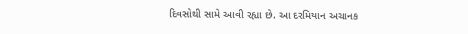દિવસોથી સામે આવી રહ્યા છે. આ દરમિયાન અચાનક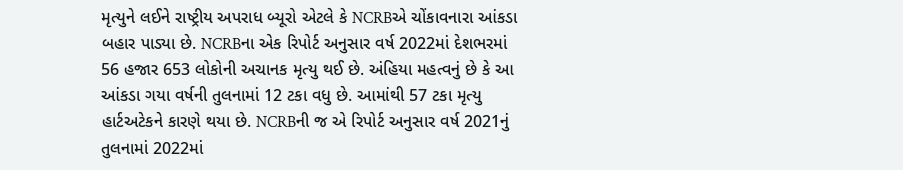મૃત્યુને લઈને રાષ્ટ્રીય અપરાધ બ્યૂરો એટલે કે NCRBએ ચોંકાવનારા આંકડા બહાર પાડ્યા છે. NCRBના એક રિપોર્ટ અનુસાર વર્ષ 2022માં દેશભરમાં 56 હજાર 653 લોકોની અચાનક મૃત્યુ થઈ છે. અંહિયા મહત્વનું છે કે આ આંકડા ગયા વર્ષની તુલનામાં 12 ટકા વધુ છે. આમાંથી 57 ટકા મૃત્યુ હાર્ટઅટેકને કારણે થયા છે. NCRBની જ એ રિપોર્ટ અનુસાર વર્ષ 2021નું તુલનામાં 2022માં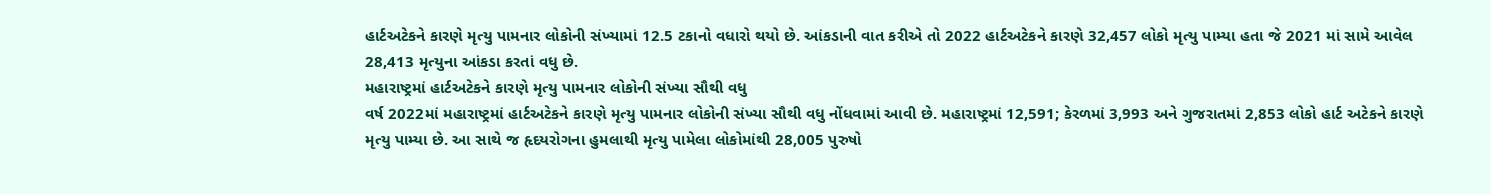હાર્ટઅટેકને કારણે મૃત્યુ પામનાર લોકોની સંખ્યામાં 12.5 ટકાનો વધારો થયો છે. આંકડાની વાત કરીએ તો 2022 હાર્ટઅટેકને કારણે 32,457 લોકો મૃત્યુ પામ્યા હતા જે 2021 માં સામે આવેલ 28,413 મૃત્યુના આંકડા કરતાં વધુ છે.
મહારાષ્ટ્રમાં હાર્ટઅટેકને કારણે મૃત્યુ પામનાર લોકોની સંખ્યા સૌથી વધુ
વર્ષ 2022માં મહારાષ્ટ્રમાં હાર્ટઅટેકને કારણે મૃત્યુ પામનાર લોકોની સંખ્યા સૌથી વધુ નોંધવામાં આવી છે. મહારાષ્ટ્રમાં 12,591; કેરળમાં 3,993 અને ગુજરાતમાં 2,853 લોકો હાર્ટ અટેકને કારણે મૃત્યુ પામ્યા છે. આ સાથે જ હૃદયરોગના હુમલાથી મૃત્યુ પામેલા લોકોમાંથી 28,005 પુરુષો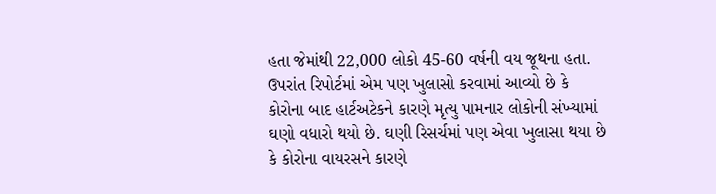હતા જેમાંથી 22,000 લોકો 45-60 વર્ષની વય જૂથના હતા.
ઉપરાંત રિપોર્ટમાં એમ પણ ખુલાસો કરવામાં આવ્યો છે કે કોરોના બાદ હાર્ટઅટેકને કારણે મૃત્યુ પામનાર લોકોની સંખ્યામાં ઘણો વધારો થયો છે. ઘણી રિસર્ચમાં પણ એવા ખુલાસા થયા છે કે કોરોના વાયરસને કારણે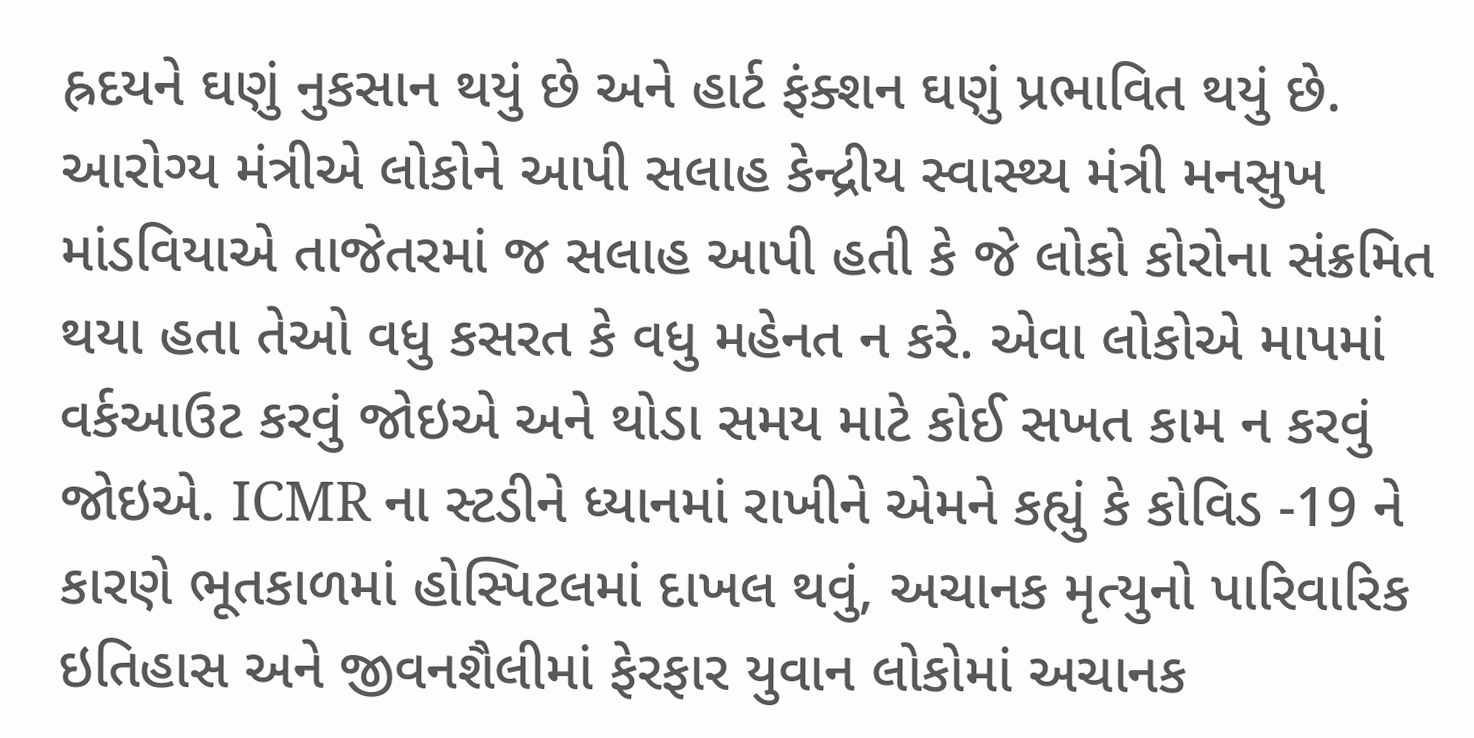હ્રદયને ઘણું નુકસાન થયું છે અને હાર્ટ ફંક્શન ઘણું પ્રભાવિત થયું છે.
આરોગ્ય મંત્રીએ લોકોને આપી સલાહ કેન્દ્રીય સ્વાસ્થ્ય મંત્રી મનસુખ માંડવિયાએ તાજેતરમાં જ સલાહ આપી હતી કે જે લોકો કોરોના સંક્રમિત થયા હતા તેઓ વધુ કસરત કે વધુ મહેનત ન કરે. એવા લોકોએ માપમાં વર્કઆઉટ કરવું જોઇએ અને થોડા સમય માટે કોઈ સખત કામ ન કરવું જોઇએ. ICMR ના સ્ટડીને ધ્યાનમાં રાખીને એમને કહ્યું કે કોવિડ -19 ને કારણે ભૂતકાળમાં હોસ્પિટલમાં દાખલ થવું, અચાનક મૃત્યુનો પારિવારિક ઇતિહાસ અને જીવનશૈલીમાં ફેરફાર યુવાન લોકોમાં અચાનક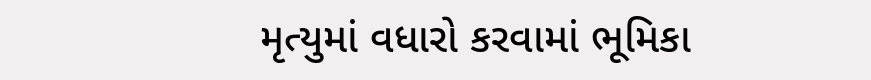મૃત્યુમાં વધારો કરવામાં ભૂમિકા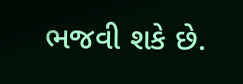ભજવી શકે છે.